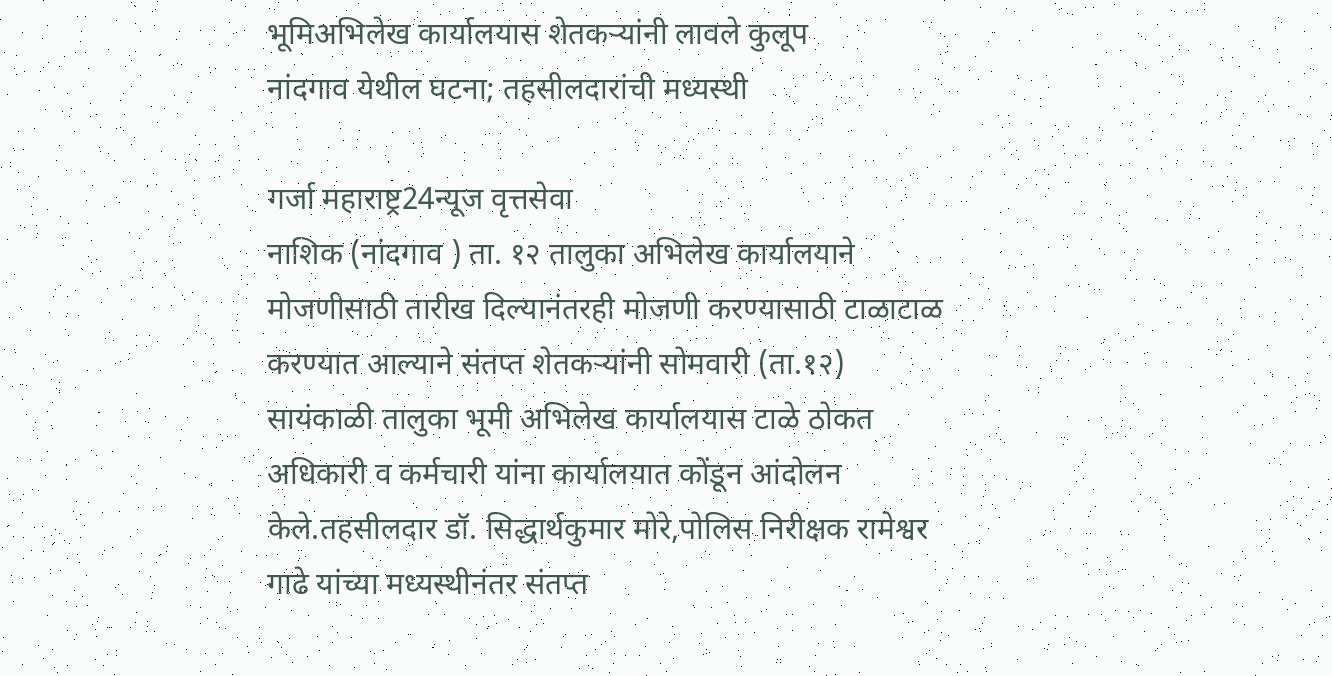भूमिअभिलेख कार्यालयास शेतकऱ्यांनी लावले कुलूप
नांदगाव येथील घटना; तहसीलदारांची मध्यस्थी

गर्जा महाराष्ट्र24न्यूज वृत्तसेवा
नाशिक (नांदगाव ) ता. १२ तालुका अभिलेख कार्यालयाने मोजणीसाठी तारीख दिल्यानंतरही मोजणी करण्यासाठी टाळाटाळ करण्यात आल्याने संतप्त शेतकऱ्यांनी सोमवारी (ता.१२) सायंकाळी तालुका भूमी अभिलेख कार्यालयास टाळे ठोकत अधिकारी व कर्मचारी यांना कार्यालयात कोंडून आंदोलन केले.तहसीलदार डॉ. सिद्धार्थकुमार मोरे,पोलिस निरीक्षक रामेश्वर गाढे यांच्या मध्यस्थीनंतर संतप्त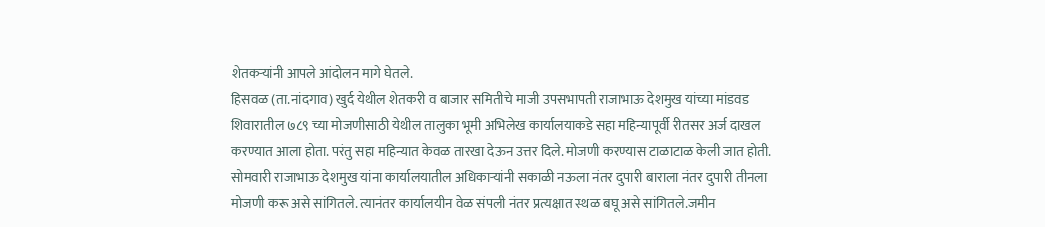शेतकऱ्यांनी आपले आंदोलन मागे घेतले.
हिसवळ (ता.नांदगाव) खुर्द येथील शेतकरी व बाजार समितीचे माजी उपसभापती राजाभाऊ देशमुख यांच्या मांडवड शिवारातील ७८९ च्या मोजणीसाठी येथील तालुका भूमी अभिलेख कार्यालयाकडे सहा महिन्यापूर्वी रीतसर अर्ज दाखल करण्यात आला होता. परंतु सहा महिन्यात केवळ तारखा देऊन उत्तर दिले. मोजणी करण्यास टाळाटाळ केली जात होती. सोमवारी राजाभाऊ देशमुख यांना कार्यालयातील अधिकाऱ्यांनी सकाळी नऊला नंतर दुपारी बाराला नंतर दुपारी तीनला मोजणी करू असे सांगितले. त्यानंतर कार्यालयीन वेळ संपली नंतर प्रत्यक्षात स्थळ बघू असे सांगितले.जमीन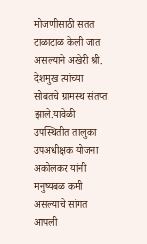मोजणीसाठी सतत टाळाटाळ केली जात असल्याने अखेरी श्री. देशमुख त्यांच्या सोबतचे ग्रामस्थ संतप्त झाले.यावेळी उपस्थितीत तालुका उपअधीक्षक योजना अकोलकर यांनी मनुष्यबळ कमी असल्याचे सांगत आपली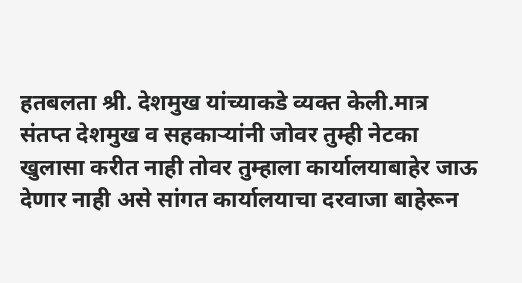हतबलता श्री. देशमुख यांच्याकडे व्यक्त केली.मात्र संतप्त देशमुख व सहकाऱ्यांनी जोवर तुम्ही नेटका खुलासा करीत नाही तोवर तुम्हाला कार्यालयाबाहेर जाऊ देणार नाही असे सांगत कार्यालयाचा दरवाजा बाहेरून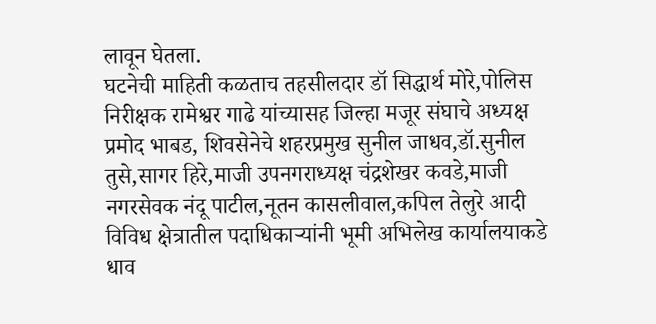लावून घेतला.
घटनेची माहिती कळताच तहसीलदार डॉ सिद्धार्थ मोरे,पोलिस निरीक्षक रामेश्वर गाढे यांच्यासह जिल्हा मजूर संघाचे अध्यक्ष प्रमोद भाबड, शिवसेनेचे शहरप्रमुख सुनील जाधव,डॉ.सुनील तुसे,सागर हिरे,माजी उपनगराध्यक्ष चंद्रशेखर कवडे,माजी नगरसेवक नंदू पाटील,नूतन कासलीवाल,कपिल तेलुरे आदी विविध क्षेत्रातील पदाधिकाऱ्यांनी भूमी अभिलेख कार्यालयाकडे धाव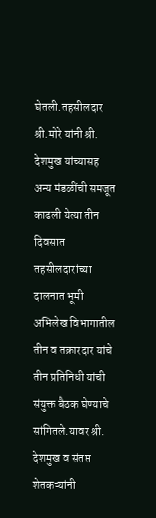घेतली.तहसीलदार श्री.मोरे यांनी श्री. देशमुख यांच्यासह अन्य मंडळींची समजूत काढली येत्या तीन दिवसात तहसीलदारांच्या दालनात भूमी अभिलेख विभागातील तीन व तक्रारदार यांचे तीन प्रतिनिधी यांची संयुक्त बैठक घेण्याचे सांगितले.यावर श्री. देशमुख व संतप्त शेतकऱ्यांनी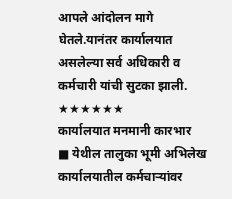आपले आंदोलन मागे घेतले.यानंतर कार्यालयात असलेल्या सर्व अधिकारी व कर्मचारी यांची सुटका झाली.
★★★★★★
कार्यालयात मनमानी कारभार
■ येथील तालुका भूमी अभिलेख कार्यालयातील कर्मचाऱ्यांवर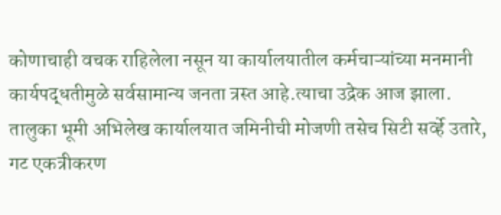कोणाचाही वचक राहिलेला नसून या कार्यालयातील कर्मचाऱ्यांच्या मनमानी कार्यपद्धतीमुळे सर्वसामान्य जनता त्रस्त आहे.त्याचा उद्रेक आज झाला. तालुका भूमी अभिलेख कार्यालयात जमिनीची मोजणी तसेच सिटी सर्व्हे उतारे, गट एकत्रीकरण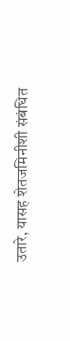उतारे, यासह शेतजमिनीशी संबंधित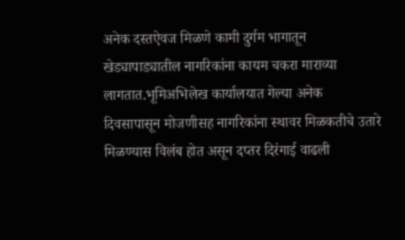अनेक दस्तऐवज मिळणे कामी दुर्गम भागातून खेड्यापाड्यातील नागरिकांना कायम चकरा माराव्या लागतात.भूमिअभिलेख कार्यालयात गेल्या अनेक दिवसापासून मोजणीसह नागरिकांना स्थावर मिळकतीचे उतारे मिळण्यास विलंब होत असून दप्तर दिरंगाई वाढली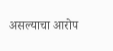असल्याचा आरोप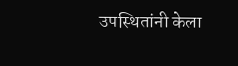उपस्थितांनी केला